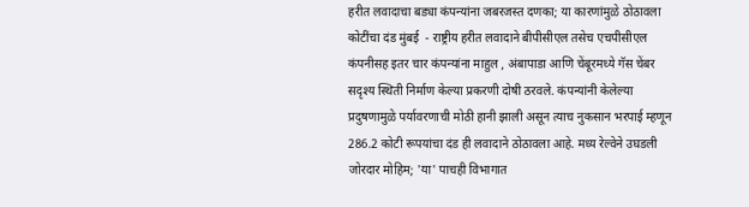हरीत लवादाचा बड्या कंपन्यांना जबरजस्त दणका; या कारणांमुळे ठोठावला कोटींचा दंड मुंबई  - राष्ट्रीय हरीत लवादाने बीपीसीएल तसेच एचपीसीएल कंपनीसह इतर चार कंपन्यांना माहुल , अंबापाडा आणि चेंबूरमध्ये गॅस चेंबर सदृश्य स्थिती निर्माण केल्या प्रकरणी दोषी ठरवले. कंपन्यांनी केलेल्या प्रदुषणामुळे पर्यावरणाची मोठी हानी झाली असून त्याच नुकसान भरपाई म्हणून 286.2 कोटी रूपयांचा दंड ही लवादाने ठोठावला आहे. मध्य रेल्वेने उघडली जोरदार मोहिम; 'या' पाचही विभागात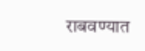राबवण्यात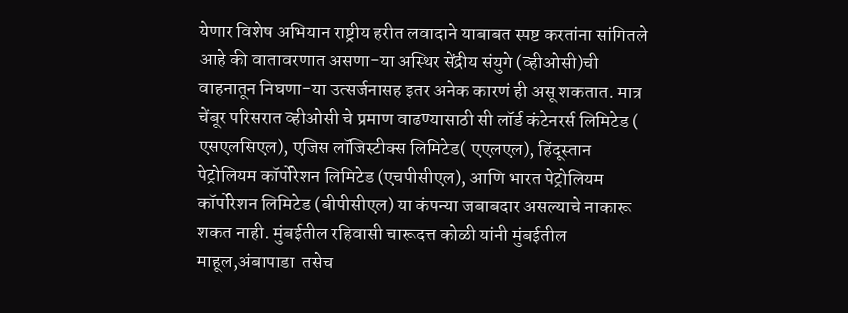येणार विशेष अभियान राष्ट्रीय हरीत लवादाने याबाबत स्पष्ट करतांना सांगितले आहे की वातावरणात असणा-या अस्थिर सेंद्रीय संयुगे (व्हीओसी)ची वाहनातून निघणा-या उत्सर्जनासह इतर अनेक कारणं ही असू शकतात. मात्र चेंबूर परिसरात व्हीओसी चे प्रमाण वाढण्यासाठी सी लॉर्ड कंटेनरर्स लिमिटेड ( एसएलसिएल), एजिस लॉजिस्टीक्स लिमिटेड( एएलएल), हिंदूस्तान पेट्रोलियम कॉर्पोरेशन लिमिटेड (एचपीसीएल), आणि भारत पेट्रोलियम कॉर्पोरेशन लिमिटेड (बीपीसीएल) या कंपन्या जबाबदार असल्याचे नाकारू शकत नाही. मुंबईतील रहिवासी चारूदत्त कोळी यांनी मुंबईतील माहूल,अंबापाडा  तसेच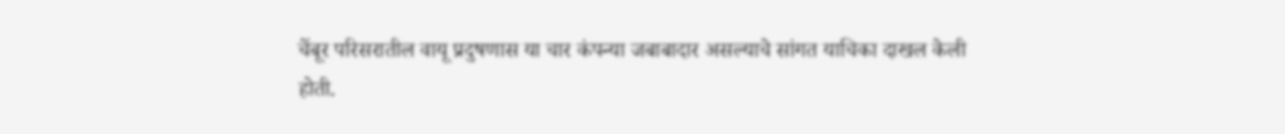चेंबूर परिसरातील वायू प्रदुषणास या चार कंपन्या जबाबादार असल्याचे सांगत याचिका दाखल केली होती.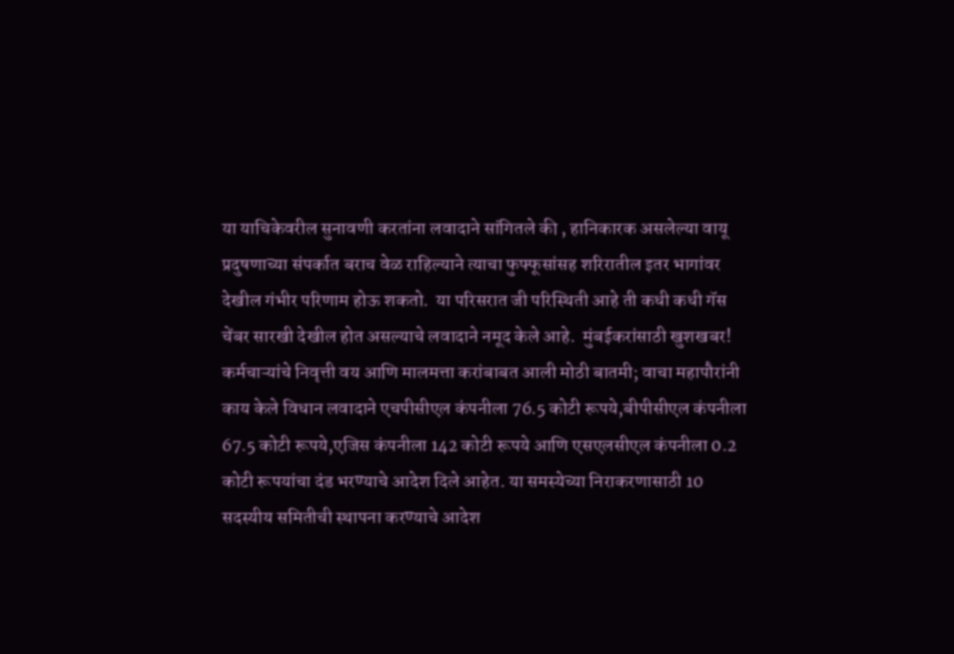या याचिकेवरील सुनावणी करतांना लवादाने सांगितले की , हानिकारक असलेल्या वायू प्रदुषणाच्या संपर्कात बराच वेळ राहिल्याने त्याचा फुफ्फूसांसह शरिरातील इतर भागांवर देखील गंभीर परिणाम होऊ शकतो.  या परिसरात जी परिस्थिती आहे ती कधी कधी गॅस चेंबर सारखी देखील होत असल्याचे लवादाने नमूद केले आहे.  मुंबईकरांसाठी खुशखबर! कर्मचाऱ्यांचे निवृत्ती वय आणि मालमत्ता करांबाबत आली मोठी बातमी; वाचा महापौरांनी काय केले विधान लवादाने एचपीसीएल कंपनीला 76.5 कोटी रूपये,बीपीसीएल कंपनीला 67.5 कोटी रूपये,एजिस कंपनीला 142 कोटी रूपये आणि एसएलसीएल कंपनीला 0.2 कोटी रूपयांचा दंड भरण्याचे आदेश दिले आहेत. या समस्येच्या निराकरणासाठी 10 सदस्यीय समितीची स्थापना करण्याचे आदेश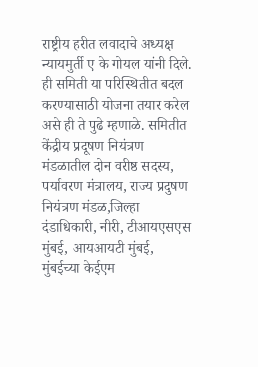राष्ट्रीय हरीत लवादाचे अध्यक्ष न्यायमुर्ती ए के गोयल यांनी दिले. ही समिती या परिस्थितीत बदल करण्यासाठी योजना तयार करेल असे ही ते पुढे म्हणाळे. समितीत केंद्रीय प्रदूषण नियंत्रण मंडळातील दोन वरीष्ठ सदस्य, पर्यावरण मंत्रालय, राज्य प्रदुषण नियंत्रण मंडळ,जिल्हा दंडाधिकारी, नीरी, टीआयएसएस मुंबई, आयआयटी मुंबई, मुंबईच्या केईएम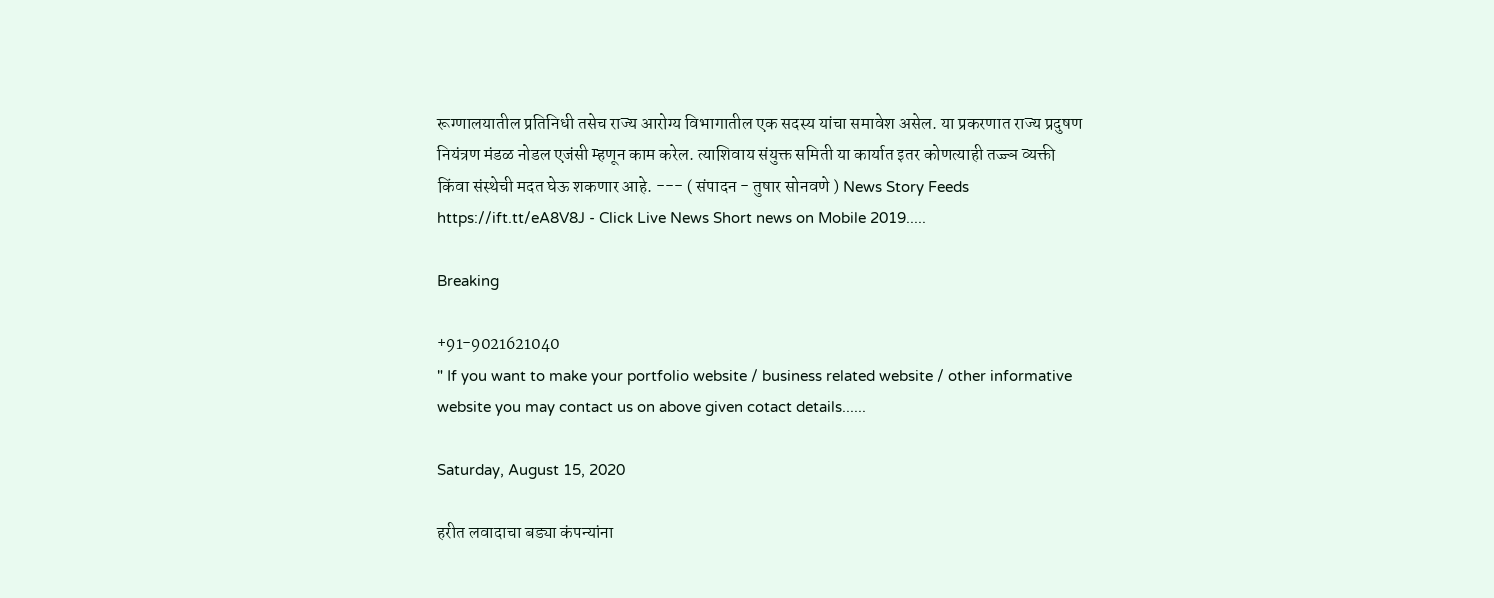रूग्णालयातील प्रतिनिधी तसेच राज्य आरोग्य विभागातील एक सदस्य यांचा समावेश असेल. या प्रकरणात राज्य प्रदुषण नियंत्रण मंडळ नोडल एजंसी म्हणून काम करेल. त्याशिवाय संयुक्त समिती या कार्यात इतर कोणत्याही तज्ज्ञ व्यक्ती किंवा संस्थेची मदत घेऊ शकणार आहे. --- ( संपादन - तुषार सोनवणे ) News Story Feeds https://ift.tt/eA8V8J - Click Live News Short news on Mobile 2019.....

Breaking

+91-9021621040
" If you want to make your portfolio website / business related website / other informative website you may contact us on above given cotact details......

Saturday, August 15, 2020

हरीत लवादाचा बड्या कंपन्यांना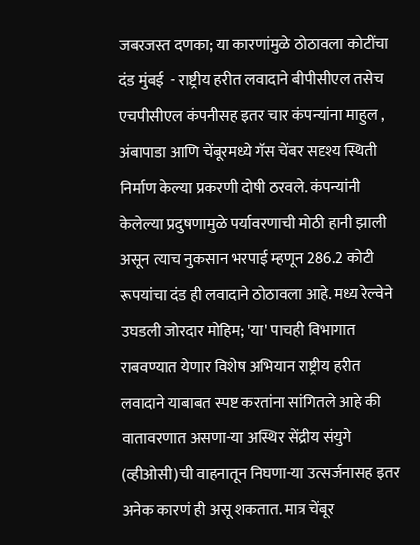जबरजस्त दणका; या कारणांमुळे ठोठावला कोटींचा दंड मुंबई  - राष्ट्रीय हरीत लवादाने बीपीसीएल तसेच एचपीसीएल कंपनीसह इतर चार कंपन्यांना माहुल , अंबापाडा आणि चेंबूरमध्ये गॅस चेंबर सदृश्य स्थिती निर्माण केल्या प्रकरणी दोषी ठरवले. कंपन्यांनी केलेल्या प्रदुषणामुळे पर्यावरणाची मोठी हानी झाली असून त्याच नुकसान भरपाई म्हणून 286.2 कोटी रूपयांचा दंड ही लवादाने ठोठावला आहे. मध्य रेल्वेने उघडली जोरदार मोहिम; 'या' पाचही विभागात राबवण्यात येणार विशेष अभियान राष्ट्रीय हरीत लवादाने याबाबत स्पष्ट करतांना सांगितले आहे की वातावरणात असणा-या अस्थिर सेंद्रीय संयुगे (व्हीओसी)ची वाहनातून निघणा-या उत्सर्जनासह इतर अनेक कारणं ही असू शकतात. मात्र चेंबूर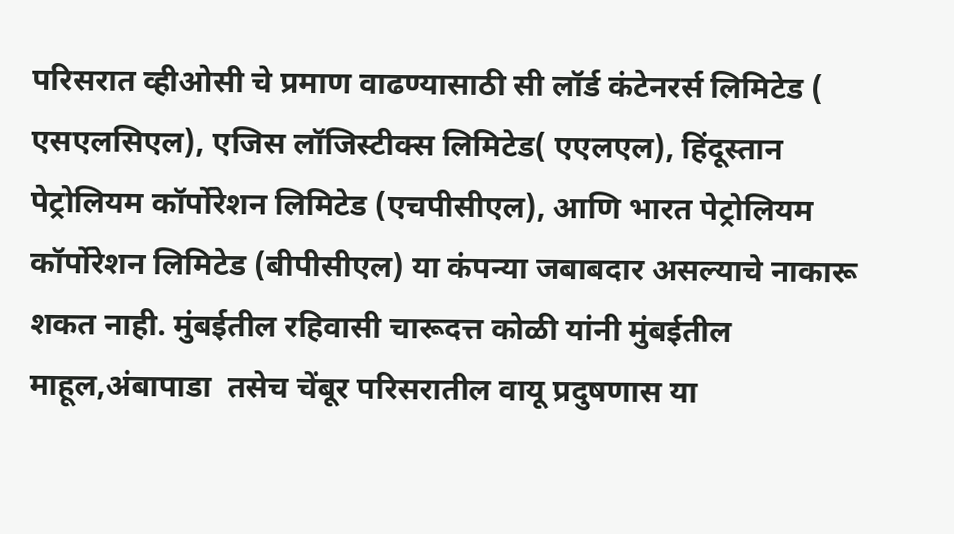परिसरात व्हीओसी चे प्रमाण वाढण्यासाठी सी लॉर्ड कंटेनरर्स लिमिटेड ( एसएलसिएल), एजिस लॉजिस्टीक्स लिमिटेड( एएलएल), हिंदूस्तान पेट्रोलियम कॉर्पोरेशन लिमिटेड (एचपीसीएल), आणि भारत पेट्रोलियम कॉर्पोरेशन लिमिटेड (बीपीसीएल) या कंपन्या जबाबदार असल्याचे नाकारू शकत नाही. मुंबईतील रहिवासी चारूदत्त कोळी यांनी मुंबईतील माहूल,अंबापाडा  तसेच चेंबूर परिसरातील वायू प्रदुषणास या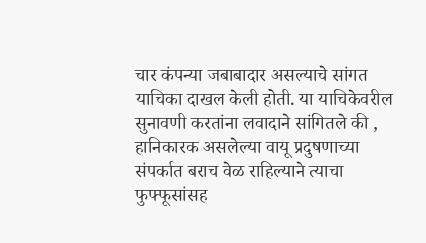चार कंपन्या जबाबादार असल्याचे सांगत याचिका दाखल केली होती. या याचिकेवरील सुनावणी करतांना लवादाने सांगितले की , हानिकारक असलेल्या वायू प्रदुषणाच्या संपर्कात बराच वेळ राहिल्याने त्याचा फुफ्फूसांसह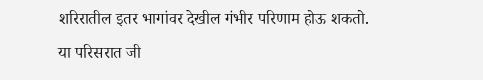शरिरातील इतर भागांवर देखील गंभीर परिणाम होऊ शकतो.  या परिसरात जी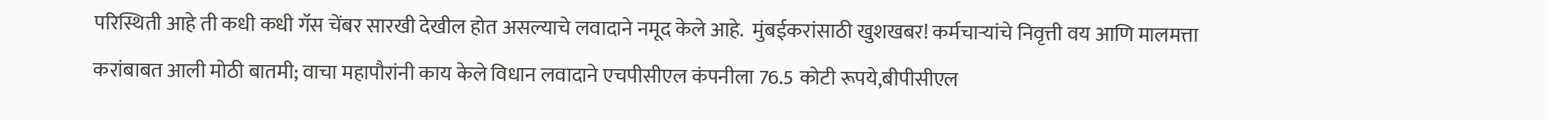परिस्थिती आहे ती कधी कधी गॅस चेंबर सारखी देखील होत असल्याचे लवादाने नमूद केले आहे.  मुंबईकरांसाठी खुशखबर! कर्मचाऱ्यांचे निवृत्ती वय आणि मालमत्ता करांबाबत आली मोठी बातमी; वाचा महापौरांनी काय केले विधान लवादाने एचपीसीएल कंपनीला 76.5 कोटी रूपये,बीपीसीएल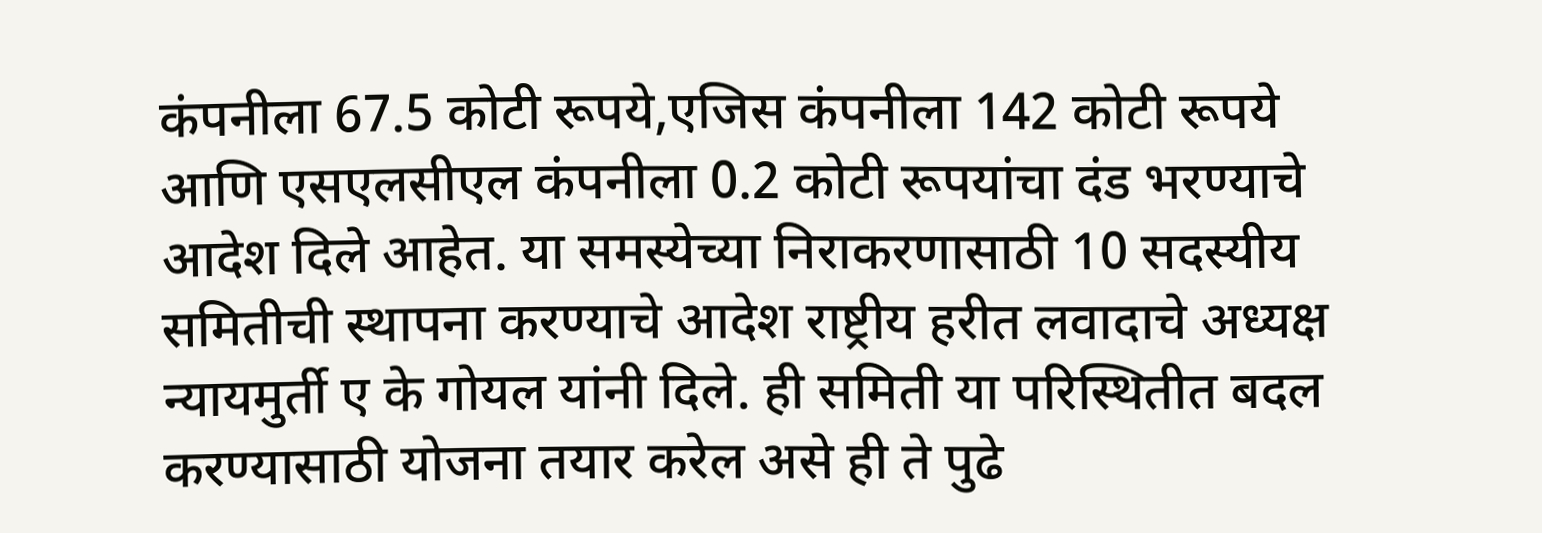कंपनीला 67.5 कोटी रूपये,एजिस कंपनीला 142 कोटी रूपये आणि एसएलसीएल कंपनीला 0.2 कोटी रूपयांचा दंड भरण्याचे आदेश दिले आहेत. या समस्येच्या निराकरणासाठी 10 सदस्यीय समितीची स्थापना करण्याचे आदेश राष्ट्रीय हरीत लवादाचे अध्यक्ष न्यायमुर्ती ए के गोयल यांनी दिले. ही समिती या परिस्थितीत बदल करण्यासाठी योजना तयार करेल असे ही ते पुढे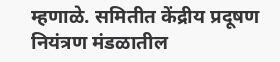म्हणाळे. समितीत केंद्रीय प्रदूषण नियंत्रण मंडळातील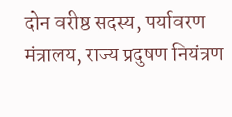दोन वरीष्ठ सदस्य, पर्यावरण मंत्रालय, राज्य प्रदुषण नियंत्रण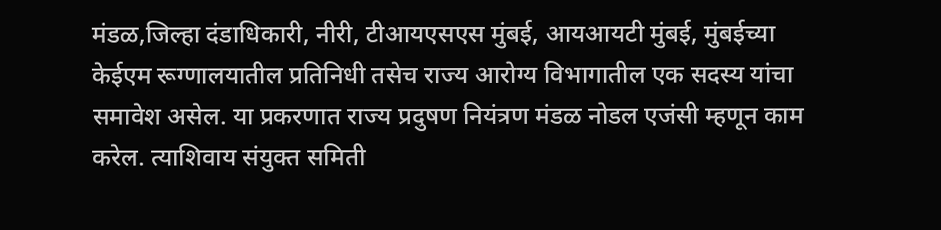मंडळ,जिल्हा दंडाधिकारी, नीरी, टीआयएसएस मुंबई, आयआयटी मुंबई, मुंबईच्या केईएम रूग्णालयातील प्रतिनिधी तसेच राज्य आरोग्य विभागातील एक सदस्य यांचा समावेश असेल. या प्रकरणात राज्य प्रदुषण नियंत्रण मंडळ नोडल एजंसी म्हणून काम करेल. त्याशिवाय संयुक्त समिती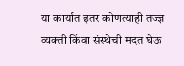या कार्यात इतर कोणत्याही तज्ज्ञ व्यक्ती किंवा संस्थेची मदत घेऊ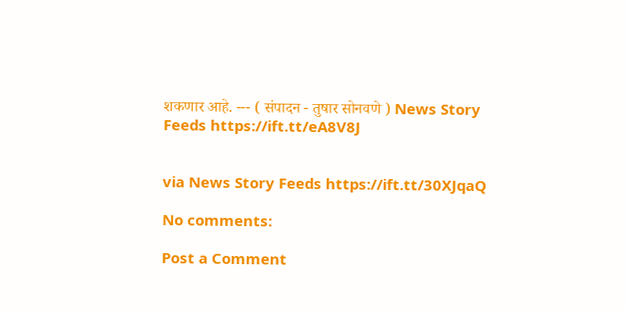शकणार आहे. --- ( संपादन - तुषार सोनवणे ) News Story Feeds https://ift.tt/eA8V8J


via News Story Feeds https://ift.tt/30XJqaQ

No comments:

Post a Comment